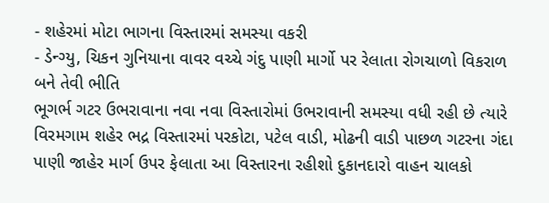- શહેરમાં મોટા ભાગના વિસ્તારમાં સમસ્યા વકરી
- ડેન્ગ્યુ, ચિકન ગુનિયાના વાવર વચ્ચે ગંદુ પાણી માર્ગો પર રેલાતા રોગચાળો વિકરાળ બને તેવી ભીતિ
ભૂગર્ભ ગટર ઉભરાવાના નવા નવા વિસ્તારોમાં ઉભરાવાની સમસ્યા વધી રહી છે ત્યારે વિરમગામ શહેર ભદ્ર વિસ્તારમાં પરકોટા, પટેલ વાડી, મોઢની વાડી પાછળ ગટરના ગંદા પાણી જાહેર માર્ગ ઉપર ફેલાતા આ વિસ્તારના રહીશો દુકાનદારો વાહન ચાલકો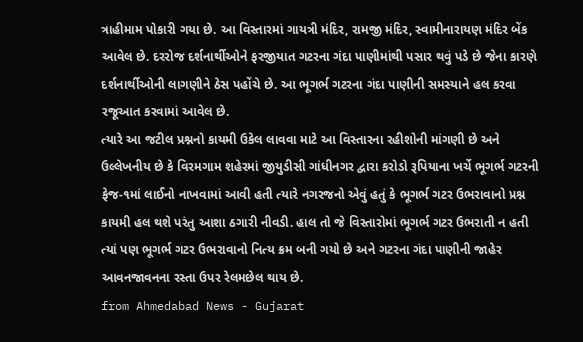ત્રાહીમામ પોકારી ગયા છે. આ વિસ્તારમાં ગાયત્રી મંદિર, રામજી મંદિર, સ્વામીનારાયણ મંદિર બેંક આવેલ છે. દરરોજ દર્શનાર્થીઓને ફરજીયાત ગટરના ગંદા પાણીમાંથી પસાર થવું પડે છે જેના કારણે દર્શનાર્થીઓની લાગણીને ઠેસ પહોંચે છે. આ ભૂગર્ભ ગટરના ગંદા પાણીની સમસ્યાને હલ કરવા રજૂઆત કરવામાં આવેલ છે.
ત્યારે આ જટીલ પ્રશ્નનો કાયમી ઉકેલ લાવવા માટે આ વિસ્તારના રહીશોની માંગણી છે અને ઉલ્લેખનીય છે કે વિરમગામ શહેરમાં જીયુડીસી ગાંધીનગર દ્વારા કરોડો રૂપિયાના ખર્ચે ભૂગર્ભ ગટરની ફેજ-૧માં લાઈનો નાખવામાં આવી હતી ત્યારે નગરજનો એવું હતું કે ભૂગર્ભ ગટર ઉભરાવાનો પ્રશ્ન કાયમી હલ થશે પરંતુ આશા ઠગારી નીવડી. હાલ તો જે વિસ્તારોમાં ભૂગર્ભ ગટર ઉભરાતી ન હતી ત્યાં પણ ભૂગર્ભ ગટર ઉભરાવાનો નિત્ય ક્રમ બની ગયો છે અને ગટરના ગંદા પાણીની જાહેર આવનજાવનના રસ્તા ઉપર રેલમછેલ થાય છે.
from Ahmedabad News - Gujarat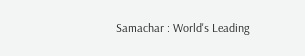Samachar : World's Leading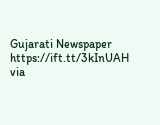Gujarati Newspaper https://ift.tt/3kInUAH
via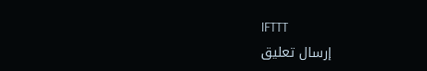IFTTT
إرسال تعليق